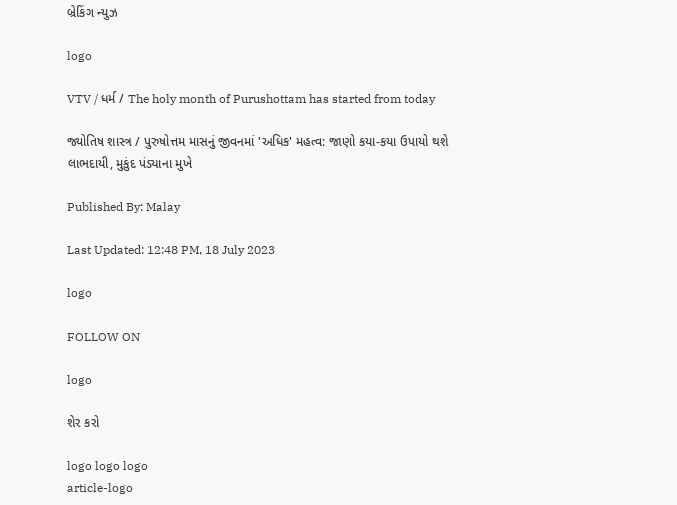બ્રેકિંગ ન્યુઝ

logo

VTV / ધર્મ / The holy month of Purushottam has started from today

જ્યોતિષ શાસ્ત્ર / પુરુષોત્તમ માસનું જીવનમાં 'અધિક' મહત્વ: જાણો કયા-કયા ઉપાયો થશે લાભદાયી, મુકુંદ પંડ્યાના મુખે

Published By: Malay

Last Updated: 12:48 PM, 18 July 2023

logo

FOLLOW ON

logo

શેર કરો

logo logo logo
article-logo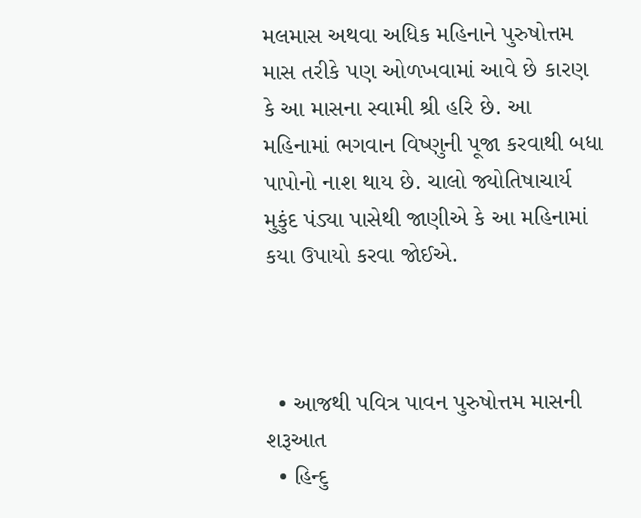મલમાસ અથવા અધિક મહિનાને પુરુષોત્તમ માસ તરીકે પણ ઓળખવામાં આવે છે કારણ કે આ માસના સ્વામી શ્રી હરિ છે. આ મહિનામાં ભગવાન વિષ્ણુની પૂજા કરવાથી બધા પાપોનો નાશ થાય છે. ચાલો જ્યોતિષાચાર્ય મુકુંદ પંડ્યા પાસેથી જાણીએ કે આ મહિનામાં કયા ઉપાયો કરવા જોઈએ.



  • આજથી પવિત્ર પાવન પુરુષોત્તમ માસની શરૂઆત
  • હિન્દુ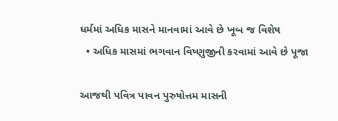ધર્મમાં અધિક માસને માનવામાં આવે છે ખૂબ જ વિશેષ
  • અધિક માસમાં ભગવાન વિષ્ણુજીની કરવામાં આવે છે પૂજા

આજથી પવિત્ર પાવન પુરુષોત્તમ માસની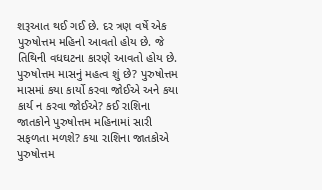શરૂઆત થઈ ગઈ છે. દર ત્રણ વર્ષે એક પુરુષોત્તમ મહિનો આવતો હોય છે. જે તિથિની વધઘટના કારણે આવતો હોય છે. પુરુષોત્તમ માસનું મહત્વ શું છે? પુરુષોત્તમ માસમાં કયા કાર્યો કરવા જોઈએ અને કયા કાર્ય ન કરવા જોઈએ? કઈ રાશિના જાતકોને પુરુષોત્તમ મહિનામાં સારી સફળતા મળશે? કયા રાશિના જાતકોએ પુરુષોત્તમ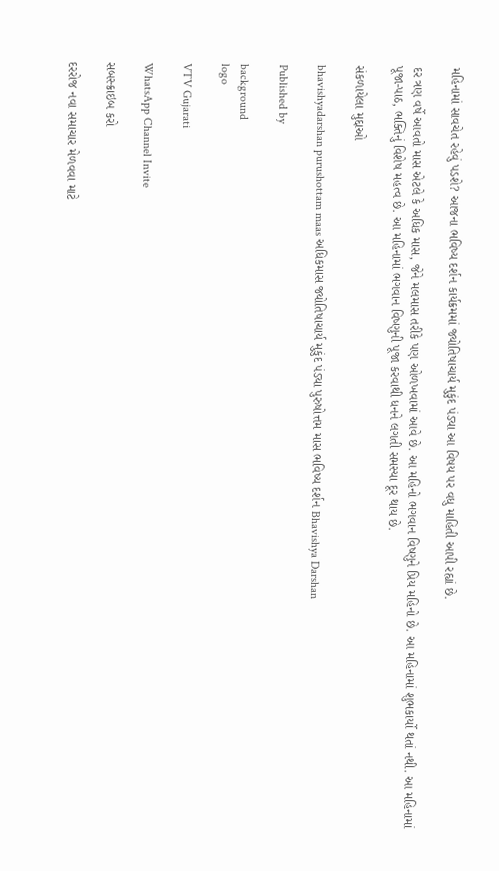મહિનામાં સાવચેત રહેવું પડશે? આજના ભવિષ્ય દર્શન કાર્યક્રમમાં જ્યોતિષાચાર્ય મુકુંદ પંડ્યા આ વિષય પર વધુ માહિતી આપી રહ્યાં છે.

દર ત્રણ વર્ષે આવતો માસ એટલે કે અધિક માસ, જેને મલમાસ તરીકે પણ ઓળખવામાં આવે છે. આ મહિનો ભગવાન વિષ્ણુને પ્રિય મહિનો છે. આ મહિનામાં શુભકાર્યો થતાં નથી. આ મહિનામાં પૂજા-પાઠ, ભક્તિનું વિશેષ મહત્વ છે. આ મહિનામાં ભગવાન વિષ્ણુની પૂજા કરવાથી ધનને લગતી સમસ્યા દૂર થાય છે.

સંકળાયેલા મુદ્દાઓ

bhavishyadarshan purushottam maas અધિકમાસ જ્યોતિષાચાર્ય મુકુંદ પંડ્યા પુરુષોત્તમ માસ ભવિષ્ય દર્શન Bhavishya Darshan

Published by

background
logo

VTV Gujarati

WhatsApp Channel Invite

સબસ્ક્રાઇબ કરો

દરરોજ નવા સમાચાર મેળવવા માટે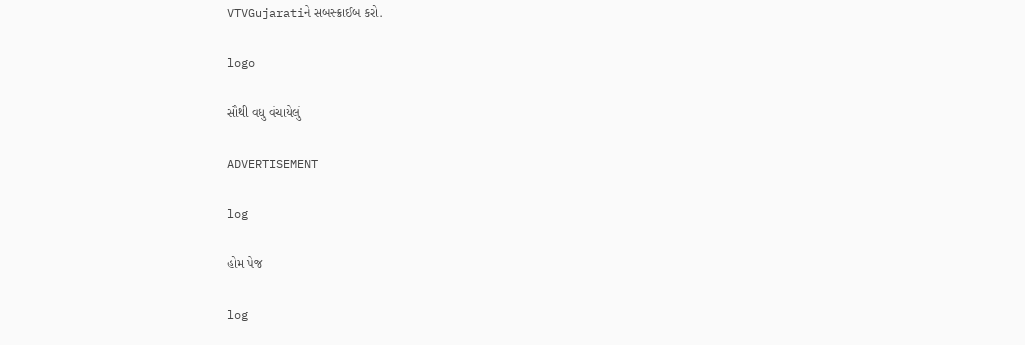VTVGujaratiને સબસ્ક્રાઈબ કરો.

logo

સૌથી વધુ વંચાયેલું

ADVERTISEMENT

log

હોમ પેજ

log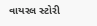વાયરલ સ્ટોરી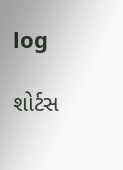log

શોર્ટસ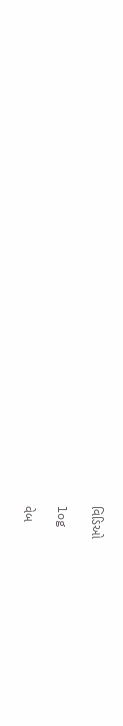વિડિઓ

log

વેબ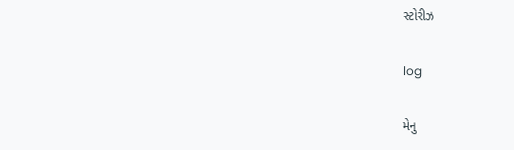સ્ટોરીઝ

log

મેનુ